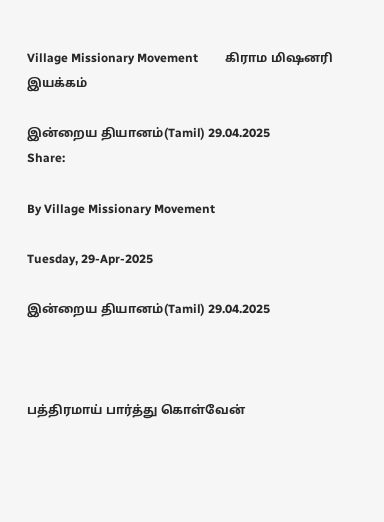Village Missionary Movement         கிராம மிஷனரி இயக்கம்

இன்றைய தியானம்(Tamil) 29.04.2025
Share:

By Village Missionary Movement

Tuesday, 29-Apr-2025

இன்றைய தியானம்(Tamil) 29.04.2025



பத்திரமாய் பார்த்து கொள்வேன்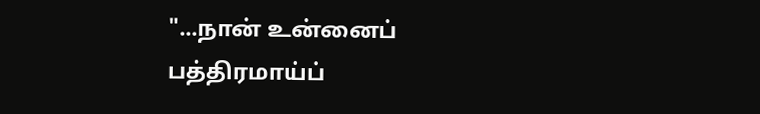"...நான் உன்னைப் பத்திரமாய்ப்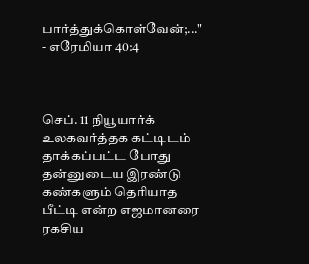பார்த்துக்கொள்வேன்;..." - எரேமியா 40:4



செப். 11 நியூயார்க் உலகவர்த்தக கட்டிடம் தாக்கப்பட்ட போது தன்னுடைய இரண்டு கண்களும் தெரியாத பீட்டி என்ற எஜமானரை ரகசிய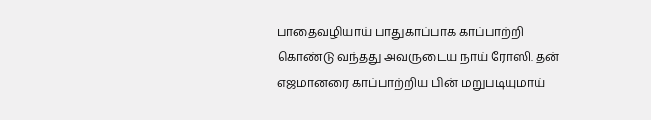பாதைவழியாய் பாதுகாப்பாக காப்பாற்றி கொண்டு வந்தது அவருடைய நாய் ரோஸி. தன் எஜமானரை காப்பாற்றிய பின் மறுபடியுமாய்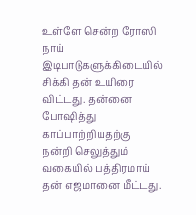உள்ளே சென்ற ரோஸி நாய் இடிபாடுகளுக்கிடையில் சிக்கி தன் உயிரை விட்டது. தன்னை போஷித்து காப்பாற்றியதற்கு நன்றி செலுத்தும் வகையில் பத்திரமாய் தன் எஜமானை மீட்டது.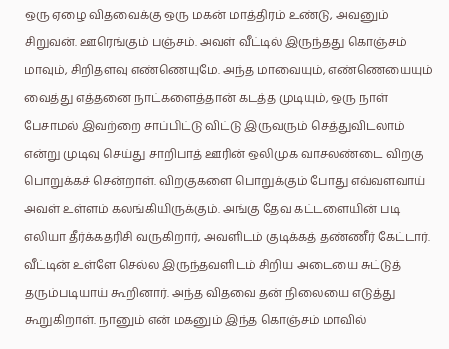ஒரு ஏழை விதவைக்கு ஒரு மகன் மாத்திரம் உண்டு, அவனும் சிறுவன். ஊரெங்கும் பஞ்சம். அவள் வீட்டில் இருந்தது கொஞ்சம் மாவும், சிறிதளவு எண்ணெயுமே. அந்த மாவையும், எண்ணெயையும் வைத்து எத்தனை நாட்களைத்தான் கடத்த முடியும், ஒரு நாள் பேசாமல் இவற்றை சாப்பிட்டு விட்டு இருவரும் செத்துவிடலாம் என்று முடிவு செய்து சாறிபாத் ஊரின் ஒலிமுக வாசலண்டை விறகு பொறுக்கச் சென்றாள். விறகுகளை பொறுக்கும் போது எவ்வளவாய் அவள் உள்ளம் கலங்கியிருக்கும். அங்கு தேவ கட்டளையின் படி எலியா தீர்க்கதரிசி வருகிறார், அவளிடம் குடிக்கத் தண்ணீர் கேட்டார். வீட்டின் உள்ளே செல்ல இருந்தவளிடம் சிறிய அடையை சுட்டுத் தரும்படியாய் கூறினார். அந்த விதவை தன் நிலையை எடுத்து கூறுகிறாள். நானும் என் மகனும் இந்த கொஞ்சம் மாவில்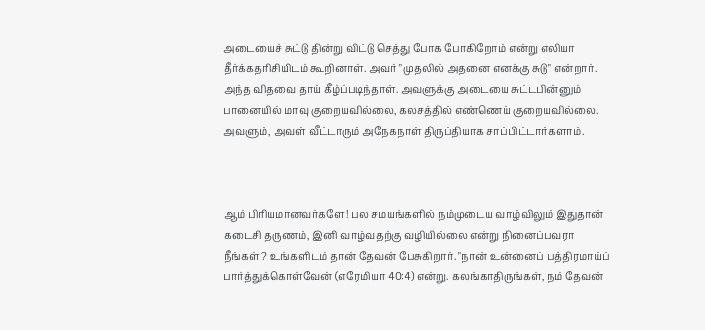அடையைச் சுட்டு தின்று விட்டு செத்து போக போகிறோம் என்று எலியா தீர்க்கதரிசியிடம் கூறினாள். அவர் "முதலில் அதனை எனக்கு சுடு" என்றார். அந்த விதவை தாய் கீழ்ப்படிந்தாள். அவளுக்கு அடையை சுட்டபின்னும் பானையில் மாவு குறையவில்லை, கலசத்தில் எண்ணெய் குறையவில்லை. அவளும், அவள் வீட்டாரும் அநேகநாள் திருப்தியாக சாப்பிட்டார்களாம்.



ஆம் பிரியமானவர்களே! பல சமயங்களில் நம்முடைய வாழ்விலும் இதுதான் கடைசி தருணம், இனி வாழ்வதற்கு வழியில்லை என்று நினைப்பவரா நீங்கள்? உங்களிடம் தான் தேவன் பேசுகிறார். "நான் உன்னைப் பத்திரமாய்ப் பார்த்துக்கொள்வேன் (எரேமியா 40:4) என்று. கலங்காதிருங்கள், நம் தேவன்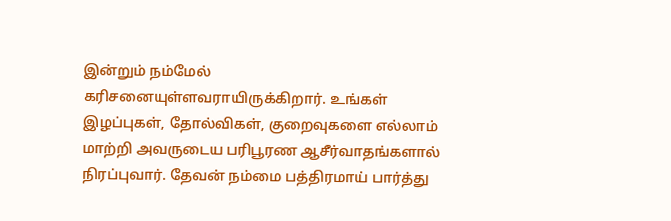இன்றும் நம்மேல் கரிசனையுள்ளவராயிருக்கிறார். உங்கள் இழப்புகள், தோல்விகள், குறைவுகளை எல்லாம் மாற்றி அவருடைய பரிபூரண ஆசீர்வாதங்களால் நிரப்புவார். தேவன் நம்மை பத்திரமாய் பார்த்து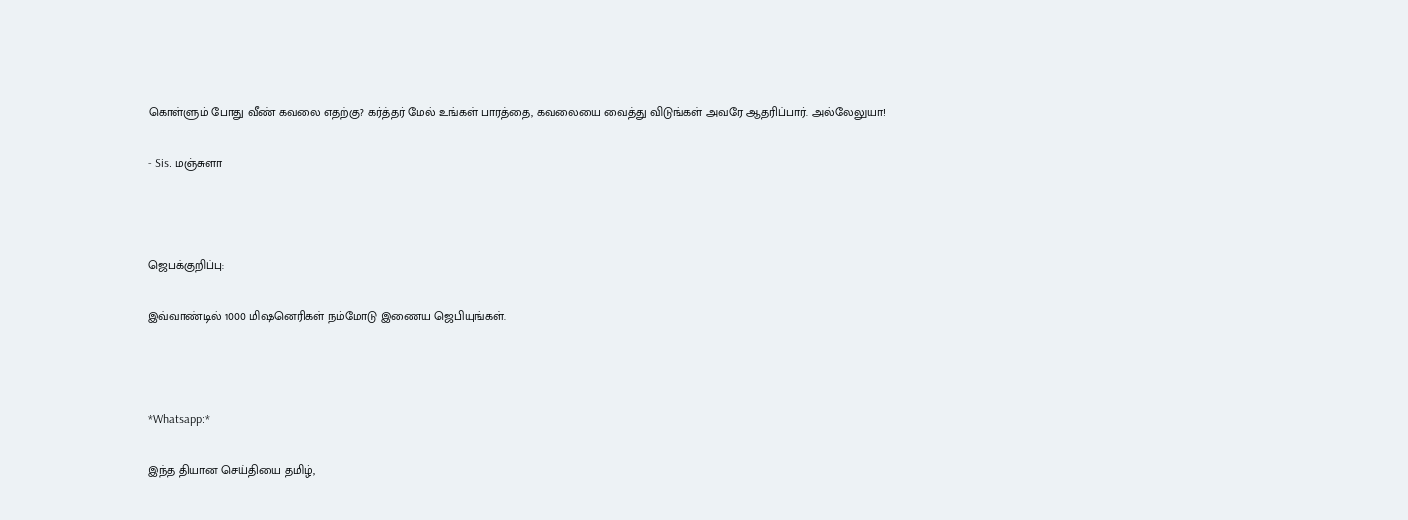கொள்ளும் போது வீண் கவலை எதற்கு? கர்த்தர் மேல் உங்கள் பாரத்தை, கவலையை வைத்து விடுங்கள் அவரே ஆதரிப்பார். அல்லேலுயா!

- Sis. மஞ்சுளா



ஜெபக்குறிப்பு:

இவ்வாண்டில் 1000 மிஷனெரிகள் நம்மோடு இணைய ஜெபியுங்கள்.



*Whatsapp:*

இந்த தியான செய்தியை தமிழ்,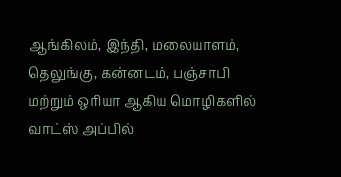ஆங்கிலம், இந்தி, மலையாளம், தெலுங்கு, கன்னடம், பஞ்சாபி மற்றும் ஒரியா ஆகிய மொழிகளில் வாட்ஸ் அப்பில்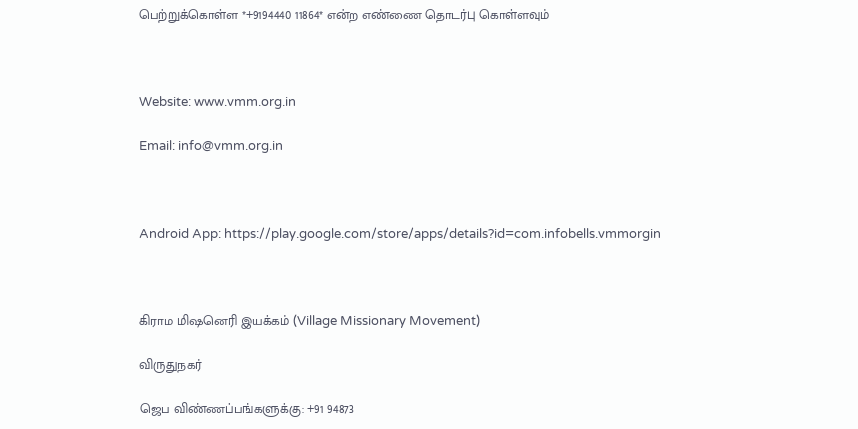பெற்றுக்கொள்ள *+9194440 11864* என்ற எண்ணை தொடர்பு கொள்ளவும்



Website: www.vmm.org.in

Email: info@vmm.org.in



Android App: https://play.google.com/store/apps/details?id=com.infobells.vmmorgin



கிராம மிஷனெரி இயக்கம் (Village Missionary Movement)

விருதுநகர்

ஜெப விண்ணப்பங்களுக்கு: +91 94873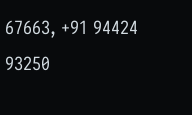67663, +91 94424 93250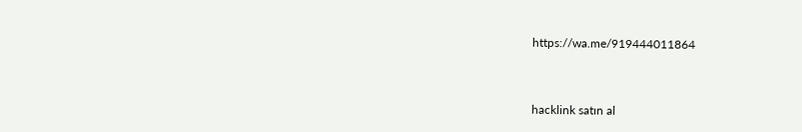https://wa.me/919444011864



hacklink satın al